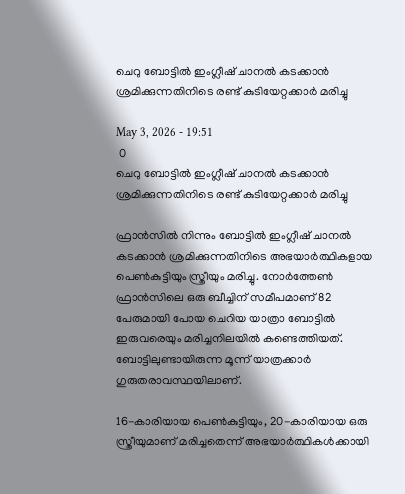ചെറു ബോട്ടിൽ ഇംഗ്ലീഷ് ചാനൽ കടക്കാൻ ശ്രമിക്കുന്നതിനിടെ രണ്ട് കുടിയേറ്റക്കാർ മരിച്ചു

May 3, 2026 - 19:51
 0
ചെറു ബോട്ടിൽ ഇംഗ്ലീഷ് ചാനൽ കടക്കാൻ ശ്രമിക്കുന്നതിനിടെ രണ്ട് കുടിയേറ്റക്കാർ മരിച്ചു

ഫ്രാന്‍സില്‍ നിന്നും ബോട്ടില്‍ ഇംഗ്ലീഷ് ചാനല്‍ കടക്കാന്‍ ശ്രമിക്കുന്നതിനിടെ അഭയാര്‍ത്ഥികളായ പെണ്‍കുട്ടിയും സ്ത്രീയും മരിച്ചു. നോര്‍ത്തേണ്‍ ഫ്രാന്‍സിലെ ഒരു ബീച്ചിന് സമീപമാണ് 82 പേരുമായി പോയ ചെറിയ യാത്രാ ബോട്ടില്‍ ഇരുവരെയും മരിച്ചനിലയില്‍ കണ്ടെത്തിയത്. ബോട്ടിലുണ്ടായിരുന്ന മൂന്ന് യാത്രക്കാര്‍ ഗുരുതരാവസ്ഥയിലാണ്.

16-കാരിയായ പെണ്‍കുട്ടിയും, 20-കാരിയായ ഒരു സ്ത്രീയുമാണ് മരിച്ചതെന്ന് അഭയാര്‍ത്ഥികള്‍ക്കായി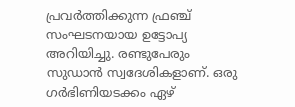പ്രവര്‍ത്തിക്കുന്ന ഫ്രഞ്ച് സംഘടനയായ ഉട്ടോപ്യ അറിയിച്ചു. രണ്ടുപേരും സുഡാന്‍ സ്വദേശികളാണ്. ഒരു ഗര്‍ഭിണിയടക്കം ഏഴ്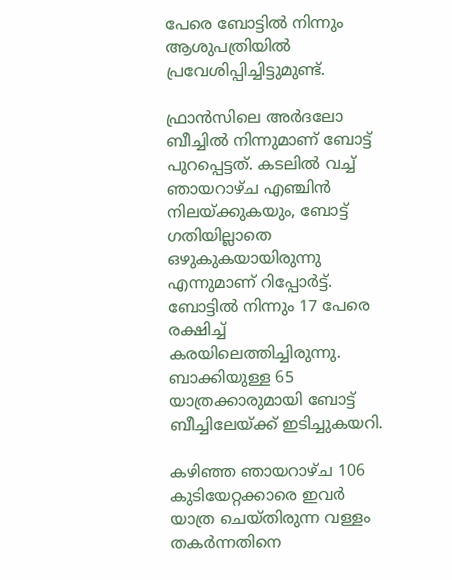പേരെ ബോട്ടില്‍ നിന്നും ആശുപത്രിയില്‍ പ്രവേശിപ്പിച്ചിട്ടുമുണ്ട്.

ഫ്രാന്‍സിലെ അര്‍ദലോ ബീച്ചില്‍ നിന്നുമാണ് ബോട്ട് പുറപ്പെട്ടത്. കടലില്‍ വച്ച് ഞായറാഴ്ച എഞ്ചിന്‍ നിലയ്ക്കുകയും, ബോട്ട് ഗതിയില്ലാതെ ഒഴുകുകയായിരുന്നു എന്നുമാണ് റിപ്പോര്‍ട്ട്. ബോട്ടില്‍ നിന്നും 17 പേരെ രക്ഷിച്ച് കരയിലെത്തിച്ചിരുന്നു. ബാക്കിയുള്ള 65 യാത്രക്കാരുമായി ബോട്ട് ബീച്ചിലേയ്ക്ക് ഇടിച്ചുകയറി.

കഴിഞ്ഞ ഞായറാഴ്ച 106 കുടിയേറ്റക്കാരെ ഇവര്‍ യാത്ര ചെയ്തിരുന്ന വള്ളം തകര്‍ന്നതിനെ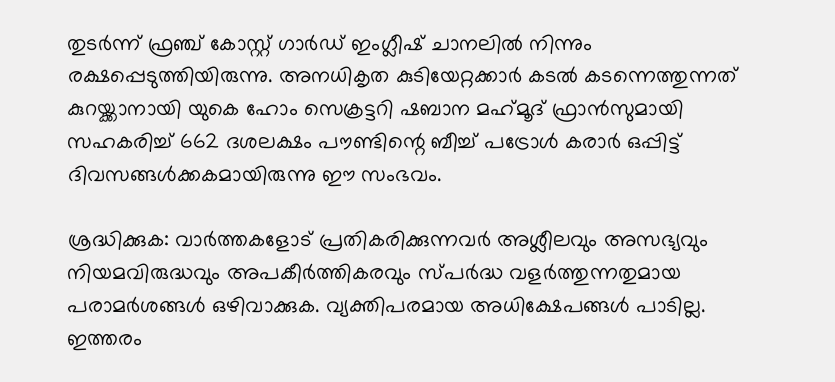തുടര്‍ന്ന് ഫ്രഞ്ച് കോസ്റ്റ് ഗാര്‍ഡ് ഇംഗ്ലീഷ് ചാനലില്‍ നിന്നും രക്ഷപ്പെടുത്തിയിരുന്നു. അനധികൃത കുടിയേറ്റക്കാര്‍ കടല്‍ കടന്നെത്തുന്നത് കുറയ്ക്കാനായി യുകെ ഹോം സെക്രട്ടറി ഷബാന മഹ്‌മൂദ് ഫ്രാന്‍സുമായി സഹകരിച്ച് 662 ദശലക്ഷം പൗണ്ടിന്റെ ബീച്ച് പട്രോള്‍ കരാര്‍ ഒപ്പിട്ട് ദിവസങ്ങള്‍ക്കകമായിരുന്നു ഈ സംഭവം.

ശ്രദ്ധിക്കുക: വാർത്തകളോട് പ്രതികരിക്കുന്നവർ അശ്ലീലവും അസഭ്യവും നിയമവിരുദ്ധവും അപകീർത്തികരവും സ്പർദ്ധ വളർത്തുന്നതുമായ പരാമർശങ്ങൾ ഒഴിവാക്കുക. വ്യക്തിപരമായ അധിക്ഷേപങ്ങൾ പാടില്ല. ഇത്തരം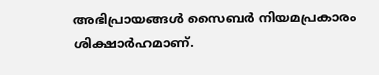അഭിപ്രായങ്ങൾ സൈബർ നിയമപ്രകാരം ശിക്ഷാർഹമാണ്.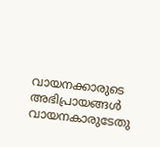വായനക്കാരുടെ അഭിപ്രായങ്ങൾ വായനകാരുടേതു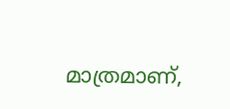മാത്രമാണ്,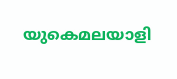യുകെമലയാളി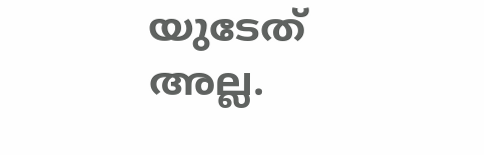യുടേത് അല്ല.